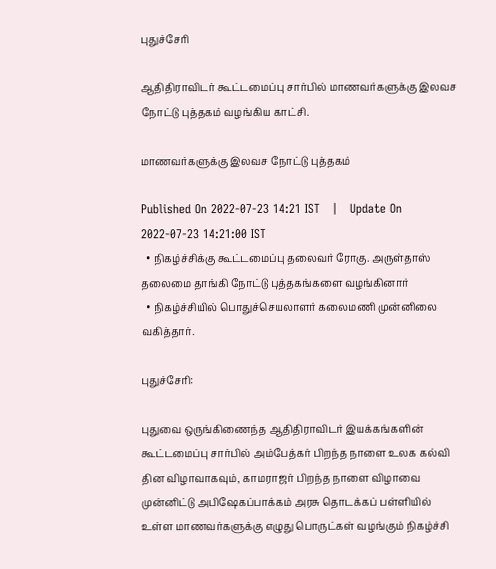புதுச்சேரி

ஆதிதிராவிடர் கூட்டமைப்பு சார்பில் மாணவர்களுக்கு இலவச நோட்டு புத்தகம் வழங்கிய காட்சி.

மாணவர்களுக்கு இலவச நோட்டு புத்தகம்

Published On 2022-07-23 14:21 IST   |   Update On 2022-07-23 14:21:00 IST
  • நிகழ்ச்சிக்கு கூட்டமைப்பு தலைவர் ரோகு. அருள்தாஸ் தலைமை தாங்கி நோட்டு புத்தகங்களை வழங்கினார்
  • நிகழ்ச்சியில் பொதுச்செயலாளர் கலைமணி முன்னிலை வகித்தார்.

புதுச்சேரி:

புதுவை ஒருங்கிணைந்த ஆதிதிராவிடர் இயக்கங்களின் கூட்டமைப்பு சார்பில் அம்பேத்கர் பிறந்த நாளை உலக கல்வி தின விழாவாகவும், காமராஜர் பிறந்த நாளை விழாவை முன்னிட்டு அபிஷேகப்பாக்கம் அரசு தொடக்கப் பள்ளியில் உள்ள மாணவர்களுக்கு எழுது பொருட்கள் வழங்கும் நிகழ்ச்சி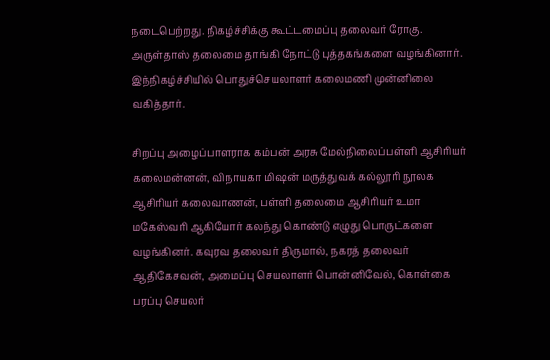நடைபெற்றது. நிகழ்ச்சிக்கு கூட்டமைப்பு தலைவர் ரோகு. அருள்தாஸ் தலைமை தாங்கி நோட்டு புத்தகங்களை வழங்கினார். இந்நிகழ்ச்சியில் பொதுச்செயலாளர் கலைமணி முன்னிலை வகித்தார்.

சிறப்பு அழைப்பாளராக கம்பன் அரசு மேல்நிலைப்பள்ளி ஆசிரியர் கலைமன்னன், விநாயகா மிஷன் மருத்துவக் கல்லூரி நூலக ஆசிரியர் கலைவாணன், பள்ளி தலைமை ஆசிரியர் உமா மகேஸ்வரி ஆகியோர் கலந்து கொண்டு எழுது பொருட்களை வழங்கினர். கவுரவ தலைவர் திருமால், நகரத் தலைவர் ஆதிகேசவன், அமைப்பு செயலாளர் பொன்னிவேல், கொள்கை பரப்பு செயலர்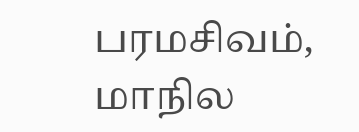பரமசிவம், மாநில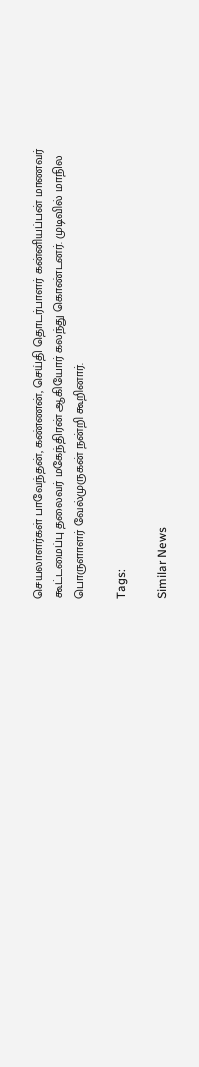செயலாளர்கள் பாவேந்தன், கண்ணன், செய்தி தொடர்பாளர் கன்னியப்பன் மாணவர் கூட்டமைப்பு தலைவர் மகேந்திரன் ஆகியோர் கலந்து கொண்டனர். முடிவில் மாநில பொருளாளர் வேல்முருகன் நன்றி கூறினார்.

Tags:

Similar News